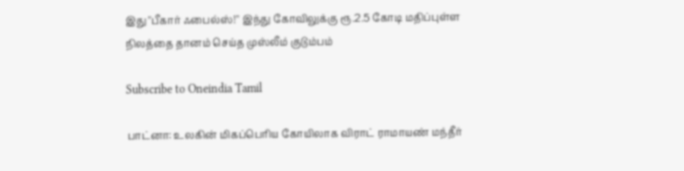இது "பீகார் ஃபைல்ஸ்!" இந்து கோவிலுக்கு ரூ.2.5 கோடி மதிப்புள்ள நிலத்தை தானம் செய்த முஸ்லீம் குடும்பம்

Subscribe to Oneindia Tamil

பாட்னா: உலகின் மிகப்பெரிய கோயிலாக விராட் ராமாயண் மந்தீர்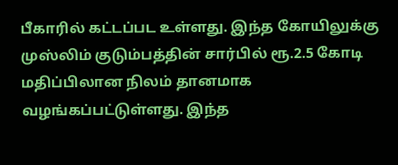பீகாரில் கட்டப்பட உள்ளது. இந்த கோயிலுக்கு முஸ்லிம் குடும்பத்தின் சார்பில் ரூ.2.5 கோடி மதிப்பிலான நிலம் தானமாக வழங்கப்பட்டுள்ளது. இந்த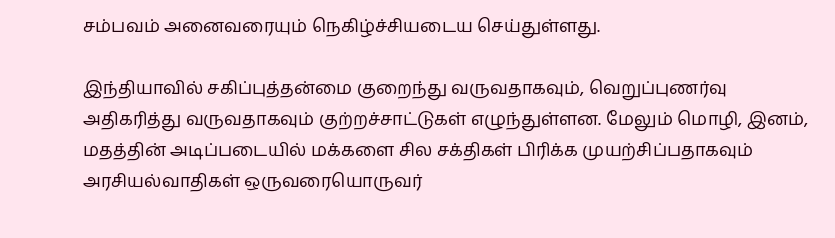சம்பவம் அனைவரையும் நெகிழ்ச்சியடைய செய்துள்ளது.

இந்தியாவில் சகிப்புத்தன்மை குறைந்து வருவதாகவும், வெறுப்புணர்வு அதிகரித்து வருவதாகவும் குற்றச்சாட்டுகள் எழுந்துள்ளன. மேலும் மொழி, இனம், மதத்தின் அடிப்படையில் மக்களை சில சக்திகள் பிரிக்க முயற்சிப்பதாகவும் அரசியல்வாதிகள் ஒருவரையொருவர்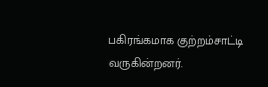பகிரங்கமாக குற்றம்சாட்டி வருகின்றனர்.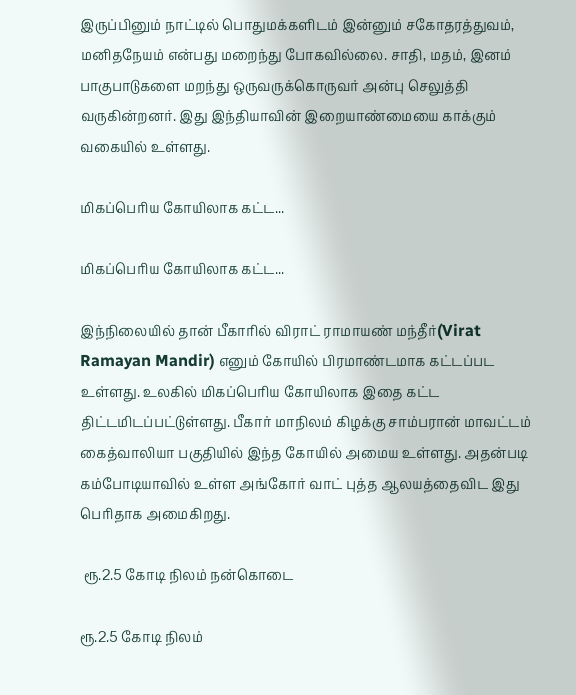இருப்பினும் நாட்டில் பொதுமக்களிடம் இன்னும் சகோதரத்துவம், மனிதநேயம் என்பது மறைந்து போகவில்லை. சாதி, மதம், இனம் பாகுபாடுகளை மறந்து ஒருவருக்கொருவர் அன்பு செலுத்தி வருகின்றனர். இது இந்தியாவின் இறையாண்மையை காக்கும் வகையில் உள்ளது.

மிகப்பெரிய கோயிலாக கட்ட...

மிகப்பெரிய கோயிலாக கட்ட...

இந்நிலையில் தான் பீகாரில் விராட் ராமாயண் மந்தீர்(Virat Ramayan Mandir) எனும் கோயில் பிரமாண்டமாக கட்டப்பட உள்ளது. உலகில் மிகப்பெரிய கோயிலாக இதை கட்ட திட்டமிடப்பட்டுள்ளது. பீகார் மாநிலம் கிழக்கு சாம்பரான் மாவட்டம் கைத்வாலியா பகுதியில் இந்த கோயில் அமைய உள்ளது. அதன்படி கம்போடியாவில் உள்ள அங்கோர் வாட் புத்த ஆலயத்தைவிட இது பெரிதாக அமைகிறது.

 ரூ.2.5 கோடி நிலம் நன்கொடை

ரூ.2.5 கோடி நிலம்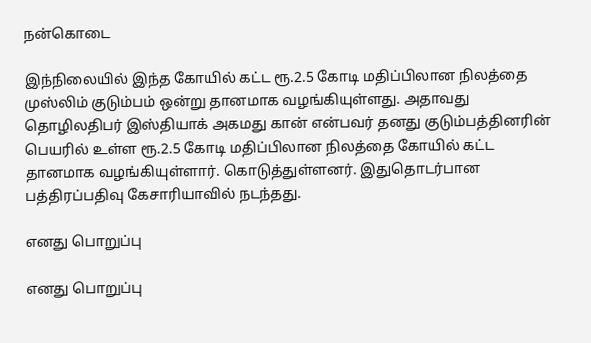நன்கொடை

இந்நிலையில் இந்த கோயில் கட்ட ரூ.2.5 கோடி மதிப்பிலான நிலத்தை முஸ்லிம் குடும்பம் ஒன்று தானமாக வழங்கியுள்ளது. அதாவது தொழிலதிபர் இஸ்தியாக் அகமது கான் என்பவர் தனது குடும்பத்தினரின் பெயரில் உள்ள ரூ.2.5 கோடி மதிப்பிலான நிலத்தை கோயில் கட்ட தானமாக வழங்கியுள்ளார். கொடுத்துள்ளனர். இதுதொடர்பான பத்திரப்பதிவு கேசாரியாவில் நடந்தது.

எனது பொறுப்பு

எனது பொறுப்பு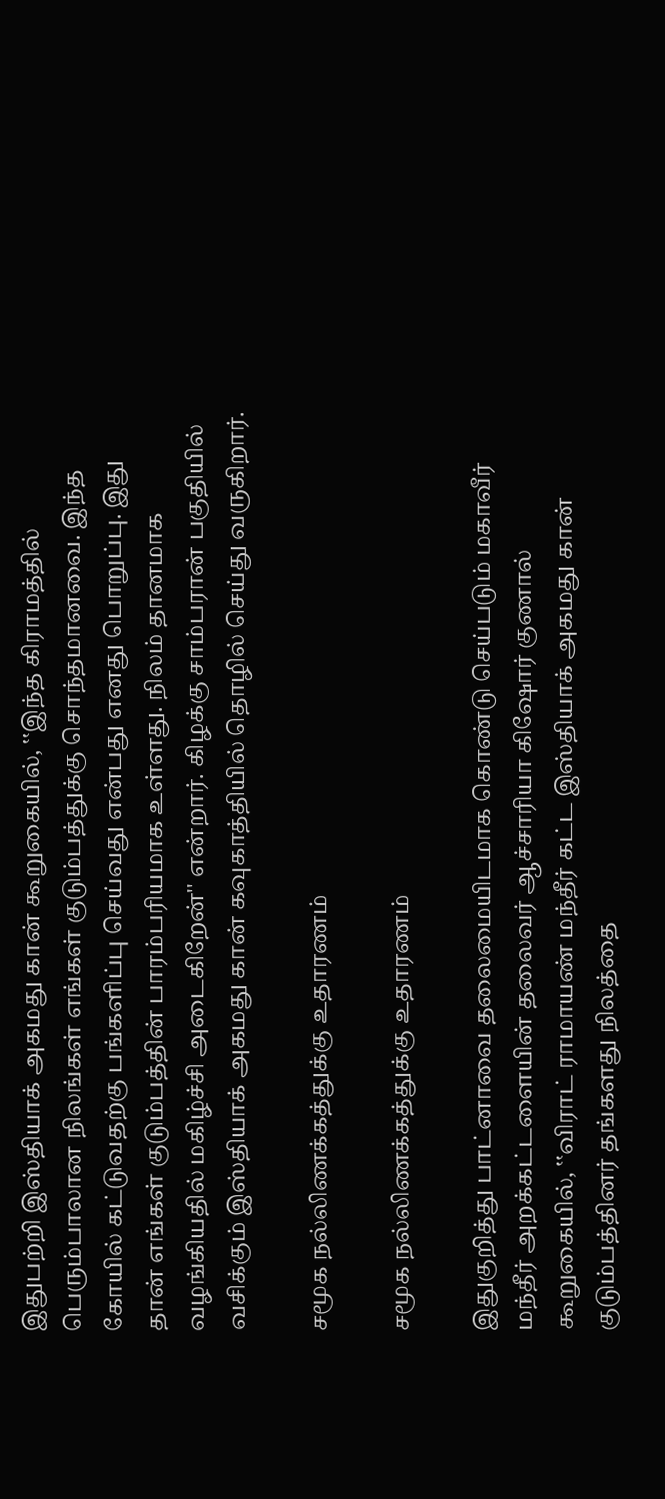இதுபற்றி இஸ்தியாக் அகமது கான் கூறுகையில், ‛‛இந்த கிராமத்தில் பெரும்பாலான நிலங்கள் எங்கள் குடும்பத்துக்கு சொந்தமானவை. இந்த கோயில் கட்டுவதற்கு பங்களிப்பு செய்வது என்பது எனது பொறுப்பு. இது தான் எங்கள் குடும்பத்தின் பாரம்பரியமாக உள்ளது. நிலம் தானமாக வழங்கியதில் மகிழ்ச்சி அடைகிறேன்'' என்றார். கிழக்கு சாம்பரான் பகுதியில் வசிக்கும் இஸ்தியாக் அகமது கான் கவுகாத்தியில் தொழில் செய்து வருகிறார்.

சமூக நல்லிணக்கத்துக்கு உதாரணம்

சமூக நல்லிணக்கத்துக்கு உதாரணம்

இதுகுறித்து பாட்னாவை தலைமையிடமாக கொண்டு செய்படும் மகாவீர் மந்தீர் அறக்கட்டளையின் தலைவர் ஆச்சாரியா கிஷோர் குணால் கூறுகையில், ‛‛விராட் ராமாயண் மந்தீர் கட்ட இஸ்தியாக் அகமது கான் குடும்பத்தினர் தங்களது நிலத்தை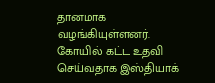தானமாக வழங்கியுள்ளனர். கோயில் கட்ட உதவி செய்வதாக இஸ்தியாக்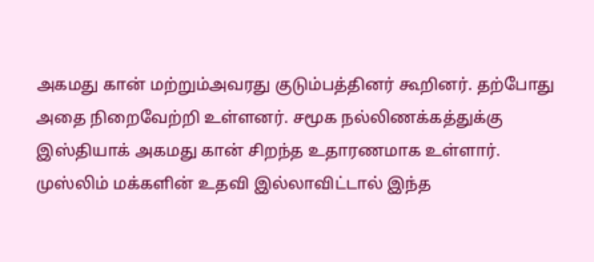அகமது கான் மற்றும்அவரது குடும்பத்தினர் கூறினர். தற்போது அதை நிறைவேற்றி உள்ளனர். சமூக நல்லிணக்கத்துக்கு இஸ்தியாக் அகமது கான் சிறந்த உதாரணமாக உள்ளார். முஸ்லிம் மக்களின் உதவி இல்லாவிட்டால் இந்த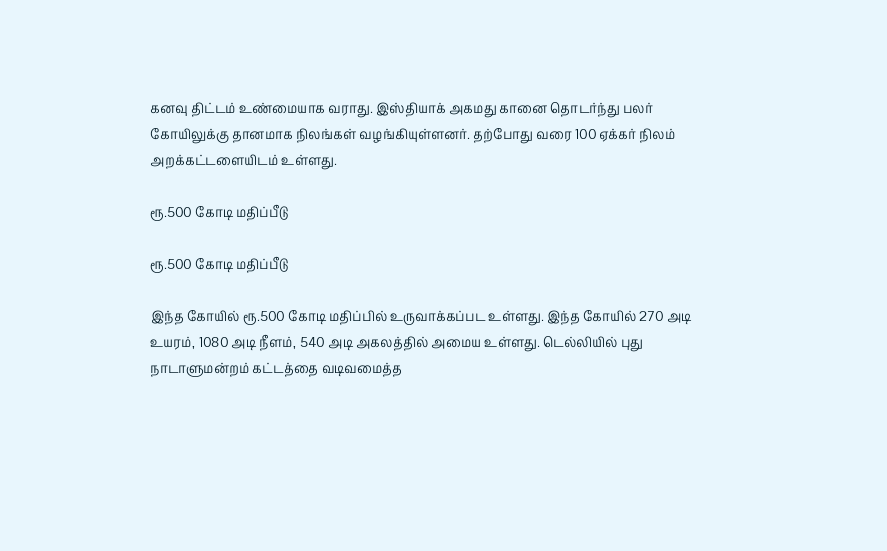கனவு திட்டம் உண்மையாக வராது. இஸ்தியாக் அகமது கானை தொடர்ந்து பலர் கோயிலுக்கு தானமாக நிலங்கள் வழங்கியுள்ளனர். தற்போது வரை 100 ஏக்கர் நிலம் அறக்கட்டளையிடம் உள்ளது.

ரூ.500 கோடி மதிப்பீடு

ரூ.500 கோடி மதிப்பீடு

இந்த கோயில் ரூ.500 கோடி மதிப்பில் உருவாக்கப்பட உள்ளது. இந்த கோயில் 270 அடி உயரம், 1080 அடி நீளம், 540 அடி அகலத்தில் அமைய உள்ளது. டெல்லியில் புது நாடாளுமன்றம் கட்டத்தை வடிவமைத்த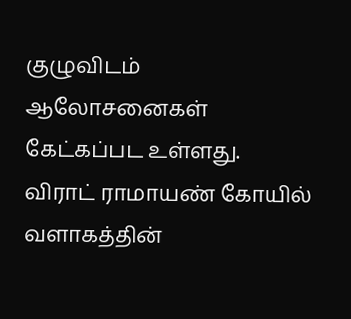குழுவிடம் ஆலோசனைகள் கேட்கப்பட உள்ளது. விராட் ராமாயண் கோயில் வளாகத்தின்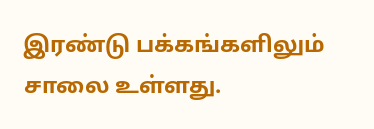இரண்டு பக்கங்களிலும் சாலை உள்ளது.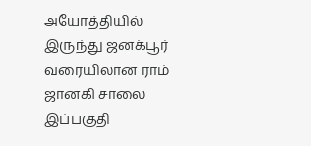அயோத்தியில் இருந்து ஜனக்பூர் வரையிலான ராம் ஜானகி சாலை இப்பகுதி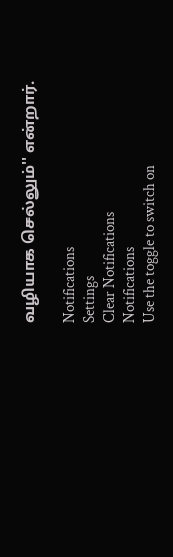வழியாக செல்லும்'' என்றார்.

Notifications
Settings
Clear Notifications
Notifications
Use the toggle to switch on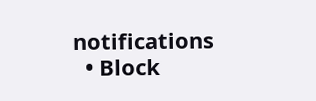notifications
  • Block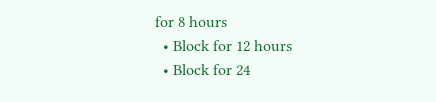for 8 hours
  • Block for 12 hours
  • Block for 24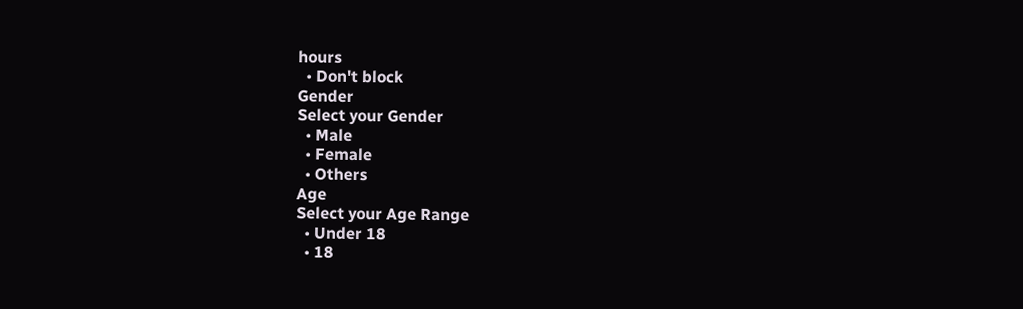hours
  • Don't block
Gender
Select your Gender
  • Male
  • Female
  • Others
Age
Select your Age Range
  • Under 18
  • 18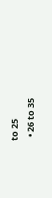to 25
  • 26 to 35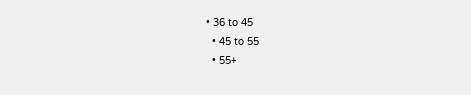• 36 to 45
  • 45 to 55
  • 55+